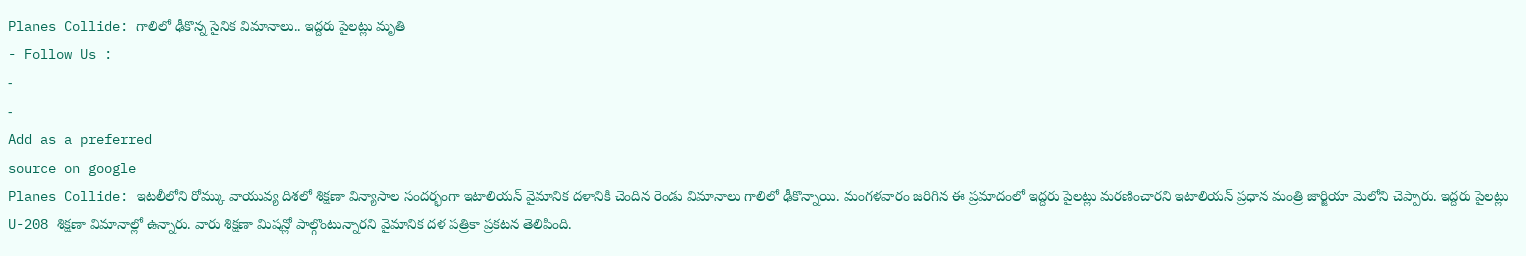Planes Collide: గాలిలో ఢీకొన్న సైనిక విమానాలు.. ఇద్దరు పైలట్లు మృతి
- Follow Us :
-
-
Add as a preferred
source on google
Planes Collide: ఇటలీలోని రోమ్కు వాయువ్య దిశలో శిక్షణా విన్యాసాల సందర్భంగా ఇటాలియన్ వైమానిక దళానికి చెందిన రెండు విమానాలు గాలిలో ఢీకొన్నాయి. మంగళవారం జరిగిన ఈ ప్రమాదంలో ఇద్దరు పైలట్లు మరణించారని ఇటాలియన్ ప్రధాన మంత్రి జార్జియా మెలోని చెప్పారు. ఇద్దరు పైలట్లు U-208 శిక్షణా విమానాల్లో ఉన్నారు. వారు శిక్షణా మిషన్లో పాల్గొంటున్నారని వైమానిక దళ పత్రికా ప్రకటన తెలిపింది.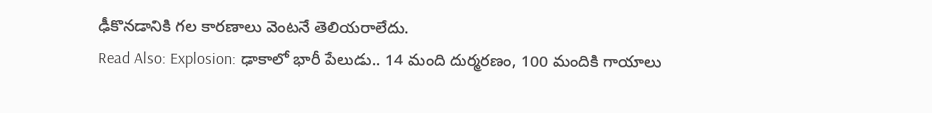ఢీకొనడానికి గల కారణాలు వెంటనే తెలియరాలేదు.
Read Also: Explosion: ఢాకాలో భారీ పేలుడు.. 14 మంది దుర్మరణం, 100 మందికి గాయాలు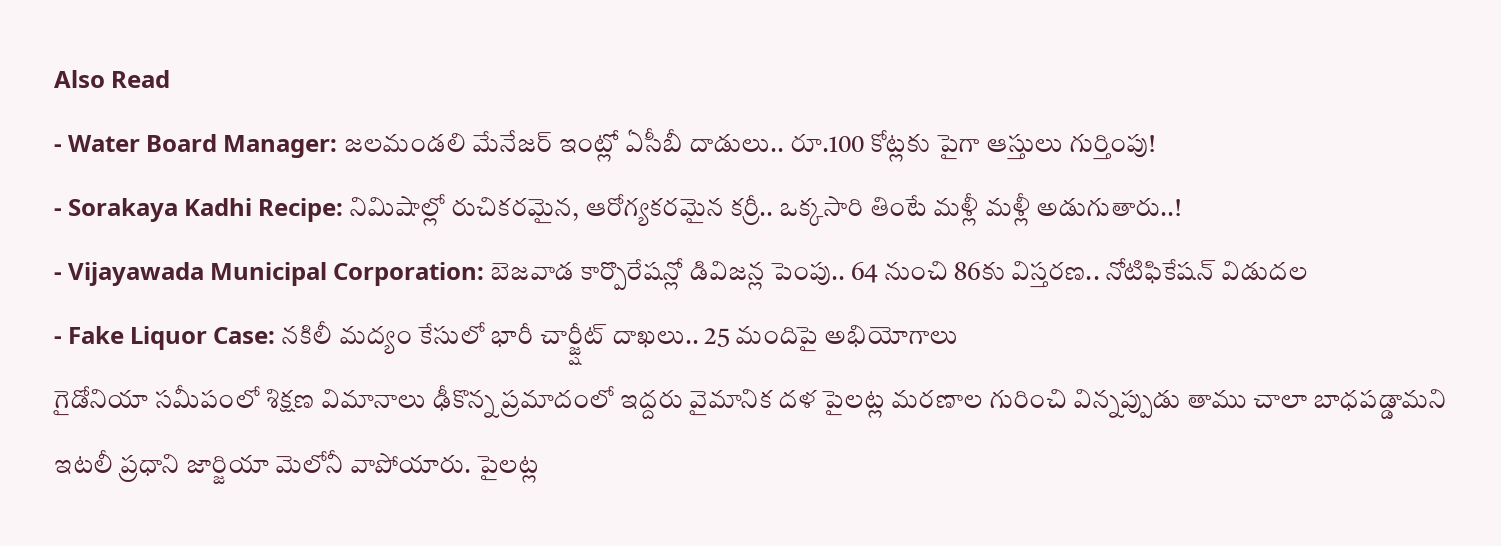Also Read
- Water Board Manager: జలమండలి మేనేజర్ ఇంట్లో ఏసీబీ దాడులు.. రూ.100 కోట్లకు పైగా ఆస్తులు గుర్తింపు!
- Sorakaya Kadhi Recipe: నిమిషాల్లో రుచికరమైన, ఆరోగ్యకరమైన కర్రీ.. ఒక్కసారి తింటే మళ్లీ మళ్లీ అడుగుతారు..!
- Vijayawada Municipal Corporation: బెజవాడ కార్పొరేషన్లో డివిజన్ల పెంపు.. 64 నుంచి 86కు విస్తరణ.. నోటిఫికేషన్ విడుదల
- Fake Liquor Case: నకిలీ మద్యం కేసులో భారీ చార్జ్షీట్ దాఖలు.. 25 మందిపై అభియోగాలు
గైడోనియా సమీపంలో శిక్షణ విమానాలు ఢీకొన్న ప్రమాదంలో ఇద్దరు వైమానిక దళ పైలట్ల మరణాల గురించి విన్నప్పుడు తాము చాలా బాధపడ్డామని ఇటలీ ప్రధాని జార్జియా మెలోనీ వాపోయారు. పైలట్ల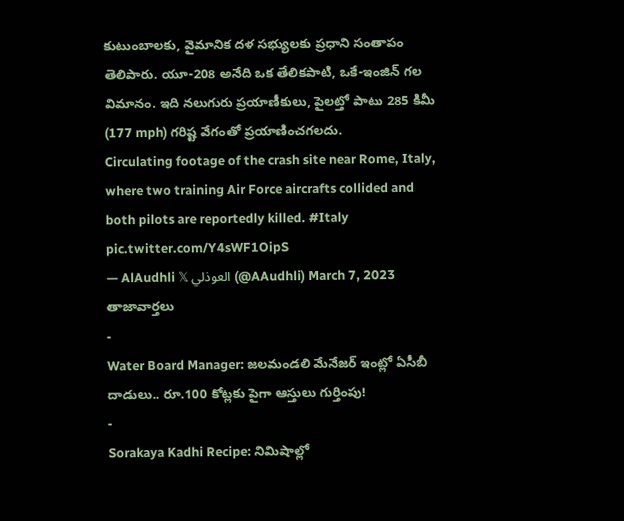కుటుంబాలకు, వైమానిక దళ సభ్యులకు ప్రధాని సంతాపం తెలిపారు. యూ-208 అనేది ఒక తేలికపాటి, ఒకే-ఇంజిన్ గల విమానం. ఇది నలుగురు ప్రయాణీకులు, పైలట్తో పాటు 285 కిమీ (177 mph) గరిష్ట వేగంతో ప్రయాణించగలదు.
Circulating footage of the crash site near Rome, Italy, where two training Air Force aircrafts collided and both pilots are reportedly killed. #Italy pic.twitter.com/Y4sWF1OipS
— AlAudhli 𝕏 العوذلي (@AAudhli) March 7, 2023
తాజావార్తలు
-
Water Board Manager: జలమండలి మేనేజర్ ఇంట్లో ఏసీబీ దాడులు.. రూ.100 కోట్లకు పైగా ఆస్తులు గుర్తింపు!
-
Sorakaya Kadhi Recipe: నిమిషాల్లో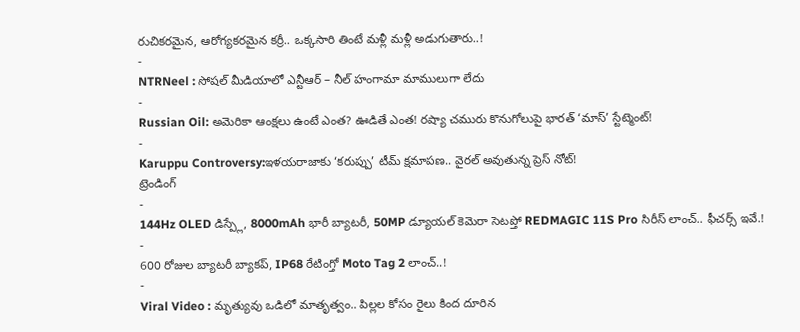రుచికరమైన, ఆరోగ్యకరమైన కర్రీ.. ఒక్కసారి తింటే మళ్లీ మళ్లీ అడుగుతారు..!
-
NTRNeel : సోషల్ మీడియాలో ఎన్టీఆర్ – నీల్ హంగామా మాములుగా లేదు
-
Russian Oil: అమెరికా ఆంక్షలు ఉంటే ఎంత? ఊడితే ఎంత! రష్యా చమురు కొనుగోలుపై భారత్ ‘మాస్’ స్టేట్మెంట్!
-
Karuppu Controversy:ఇళయరాజాకు ‘కరుప్పు’ టీమ్ క్షమాపణ.. వైరల్ అవుతున్న ప్రెస్ నోట్!
ట్రెండింగ్
-
144Hz OLED డిస్ప్లే, 8000mAh భారీ బ్యాటరీ, 50MP డ్యూయల్ కెమెరా సెటప్తో REDMAGIC 11S Pro సిరీస్ లాంచ్.. ఫీచర్స్ ఇవే.!
-
600 రోజుల బ్యాటరీ బ్యాకప్, IP68 రేటింగ్తో Moto Tag 2 లాంచ్..!
-
Viral Video : మృత్యువు ఒడిలో మాతృత్వం.. పిల్లల కోసం రైలు కింద దూరిన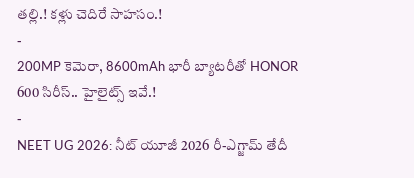తల్లి.! కళ్లు చెదిరే సాహసం.!
-
200MP కెమెరా, 8600mAh భారీ బ్యాటరీతో HONOR 600 సిరీస్.. హైలైట్స్ ఇవే.!
-
NEET UG 2026: నీట్ యూజీ 2026 రీ-ఎగ్జామ్ తేదీ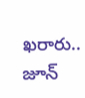ఖరారు.. జూన్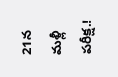21న మళ్లీ పరీక్ష.!